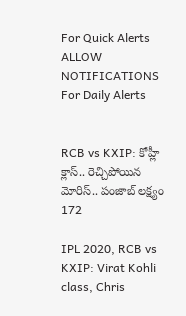For Quick Alerts
ALLOW NOTIFICATIONS
For Daily Alerts


RCB vs KXIP: కోహ్లీ క్లాస్.. రెచ్చిపోయిన మోరిస్.. పంజాబ్‌ లక్ష్యం 172

IPL 2020, RCB vs KXIP: Virat Kohli class, Chris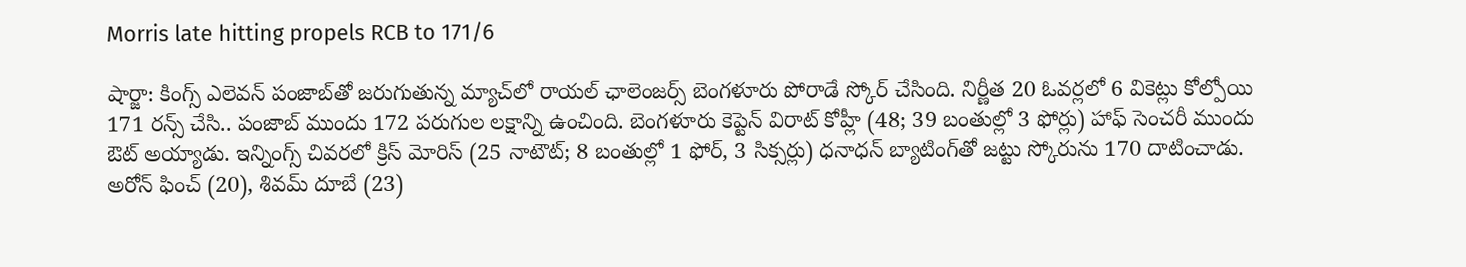Morris late hitting propels RCB to 171/6

షార్జా: కింగ్స్‌ ఎలెవన్‌ పంజాబ్‌తో జరుగుతున్న మ్యాచ్‌లో రాయల్‌ ఛాలెంజర్స్‌ బెంగళూరు పోరాడే స్కోర్ చేసింది. నిర్ణీత 20 ఓవర్లలో 6 వికెట్లు కోల్పోయి 171 రన్స్ చేసి.. పంజాబ్‌ ముందు 172 పరుగుల లక్షాన్ని ఉంచింది. బెంగళూరు కెప్టెన్ విరాట్ కోహ్లీ (48; 39 బంతుల్లో 3 ఫోర్లు) హాఫ్ సెంచరీ ముందు ఔట్ అయ్యాడు. ఇన్నింగ్స్ చివరలో క్రిస్‌ మోరిస్ (25 నాటౌట్; 8 బంతుల్లో 1 ఫోర్, 3 సిక్సర్లు) ధనాధన్‌ బ్యాటింగ్‌తో జట్టు స్కోరును 170 దాటించాడు. అరోన్‌ ఫించ్ ‌(20), శివమ్‌ దూబే (23)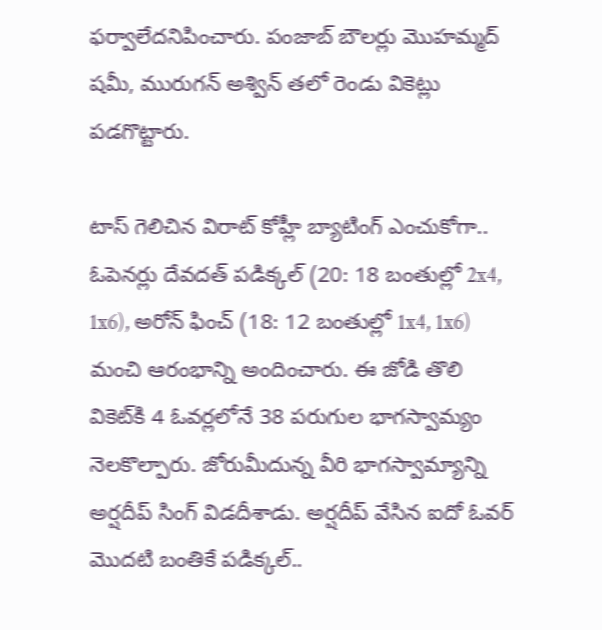ఫర్వాలేదనిపించారు. పంజాబ్ బౌలర్లు మొహమ్మద్ షమీ, మురుగన్ అశ్విన్ తలో రెండు వికెట్లు పడగొట్టారు.

టాస్ గెలిచిన విరాట్ కోహ్లీ బ్యాటింగ్ ఎంచుకోగా.. ఓపెనర్లు దేవదత్ పడిక్కల్ (20: 18 బంతుల్లో 2x4, 1x6), అరోన్ ఫించ్ (18: 12 బంతుల్లో 1x4, 1x6) మంచి ఆరంభాన్ని అందించారు. ఈ జోడి తొలి వికెట్‌కి 4 ఓవర్లలోనే 38 పరుగుల భాగస్వామ్యం నెలకొల్పారు. జోరుమీదున్న వీరి భాగస్వామ్యాన్ని అర్షదీప్‌ సింగ్‌ విడదీశాడు. అర్షదీప్‌ వేసిన ఐదో ఓవర్‌ మొదటి బంతికే పడిక్కల్..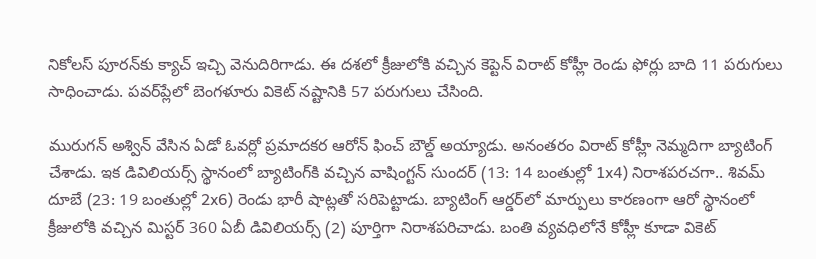నికోలస్ పూరన్‌కు క్యాచ్‌ ఇచ్చి వెనుదిరిగాడు. ఈ దశలో క్రీజులోకి వచ్చిన కెప్టెన్‌ విరాట్‌ కోహ్లీ రెండు ఫోర్లు బాది 11 పరుగులు సాధించాడు. పవర్‌ప్లేలో బెంగళూరు వికెట్ నష్టానికి 57 పరుగులు చేసింది.

మురుగన్‌ అశ్విన్‌ వేసిన ఏడో ఓవర్లో ప్రమాదకర ఆరోన్ ఫించ్ బౌల్డ్‌ అయ్యాడు. అనంతరం విరాట్ కోహ్లీ నెమ్మదిగా బ్యాటింగ్ చేశాడు. ఇక డివిలియర్స్‌ స్థానంలో బ్యాటింగ్‌కి వచ్చిన వాషింగ్టన్ సుందర్ (13: 14 బంతుల్లో 1x4) నిరాశపరచగా.. శివమ్ దూబే (23: 19 బంతుల్లో 2x6) రెండు భారీ షాట్లతో సరిపెట్టాడు. బ్యాటింగ్ ఆర్డర్‌లో మార్పులు కారణంగా ఆరో స్థానంలో క్రీజులోకి వచ్చిన మిస్టర్ 360 ఏబీ డివిలియర్స్ (2) పూర్తిగా నిరాశపరిచాడు. బంతి వ్యవధిలోనే కోహ్లీ కూడా వికెట్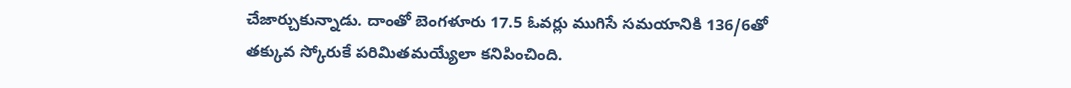చేజార్చుకున్నాడు. దాంతో బెంగళూరు 17.5 ఓవర్లు ముగిసే సమయానికి 136/6తో తక్కువ స్కోరుకే పరిమితమయ్యేలా కనిపించింది.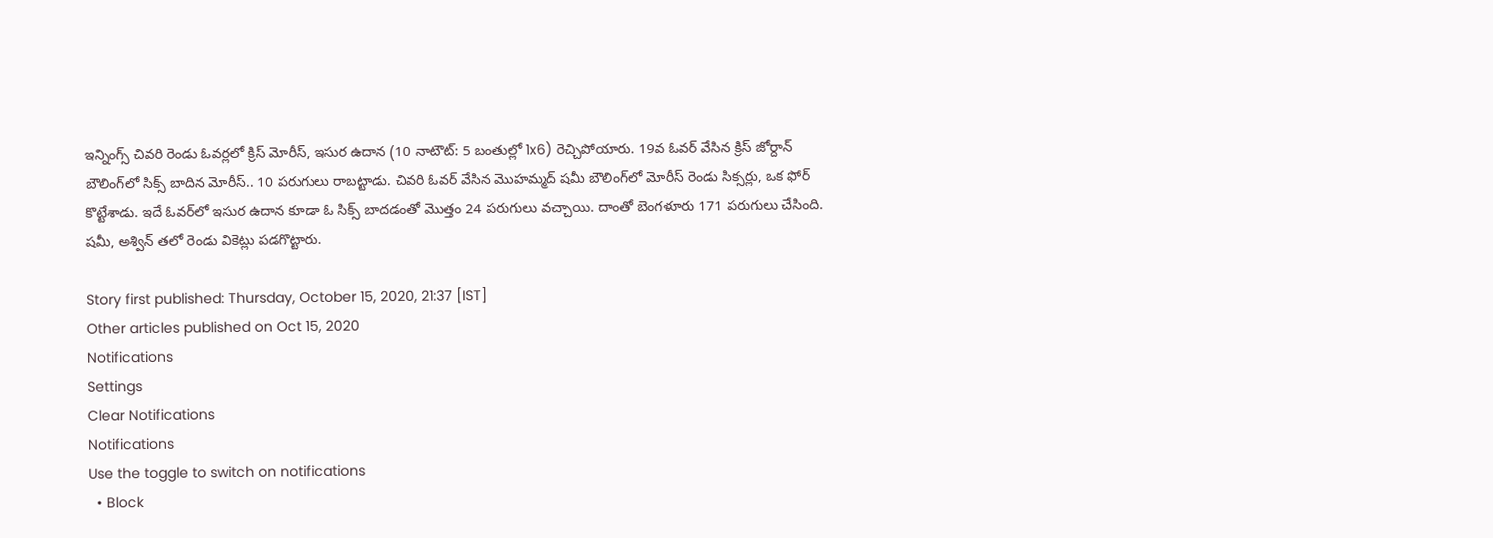ఇన్నింగ్స్ చివరి రెండు ఓవర్లలో క్రిస్‌ మోరీస్, ఇసుర ఉదాన (10 నాటౌట్: 5 బంతుల్లో 1x6) రెచ్చిపోయారు. 19వ ఓవర్‌ వేసిన క్రిస్ జోర్దాన్ బౌలింగ్‌లో సిక్స్ బాదిన మోరీస్.. 10 పరుగులు రాబట్టాడు. చివరి ఓవర్‌ వేసిన మొహమ్మద్ షమీ బౌలింగ్‌లో మోరీస్ రెండు సిక్సర్లు, ఒక ఫోర్ కొట్టేశాడు. ఇదే ఓవర్‌లో ఇసుర ఉదాన కూడా ఓ సిక్స్ బాదడంతో మొత్తం 24 పరుగులు వచ్చాయి. దాంతో బెంగళూరు 171 పరుగులు చేసింది. షమీ, అశ్విన్ తలో రెండు వికెట్లు పడగొట్టారు.

Story first published: Thursday, October 15, 2020, 21:37 [IST]
Other articles published on Oct 15, 2020
Notifications
Settings
Clear Notifications
Notifications
Use the toggle to switch on notifications
  • Block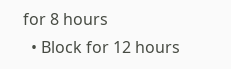for 8 hours
  • Block for 12 hours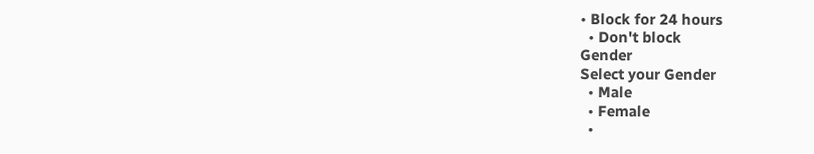• Block for 24 hours
  • Don't block
Gender
Select your Gender
  • Male
  • Female
  •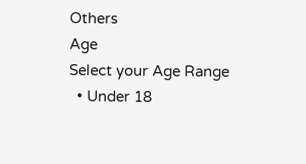Others
Age
Select your Age Range
  • Under 18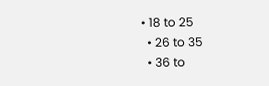• 18 to 25
  • 26 to 35
  • 36 to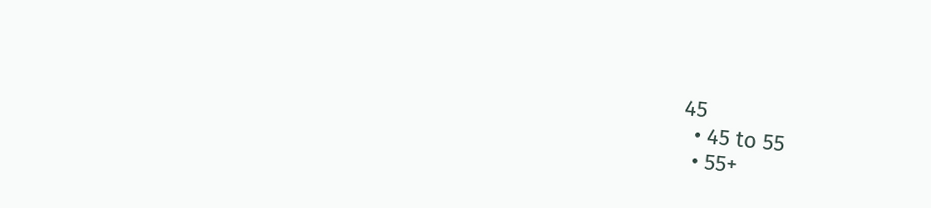45
  • 45 to 55
  • 55+